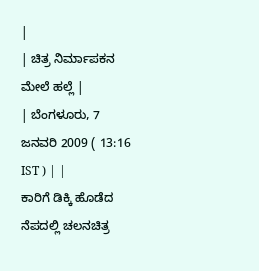|
| ಚಿತ್ರ ನಿರ್ಮಾಪಕನ ಮೇಲೆ ಹಲ್ಲೆ |
| ಬೆಂಗಳೂರು, 7 ಜನವರಿ 2009 ( 13:16 IST ) | |
ಕಾರಿಗೆ ಡಿಕ್ಕಿ ಹೊಡೆದ ನೆಪದಲ್ಲಿ ಚಲನಚಿತ್ರ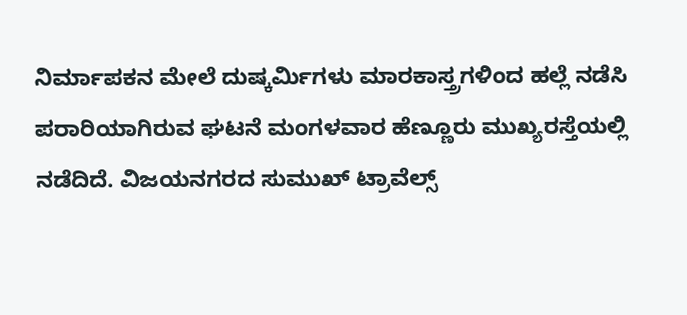ನಿರ್ಮಾಪಕನ ಮೇಲೆ ದುಷ್ಕರ್ಮಿಗಳು ಮಾರಕಾಸ್ತ್ರಗಳಿಂದ ಹಲ್ಲೆ ನಡೆಸಿ ಪರಾರಿಯಾಗಿರುವ ಘಟನೆ ಮಂಗಳವಾರ ಹೆಣ್ಣೂರು ಮುಖ್ಯರಸ್ತೆಯಲ್ಲಿ ನಡೆದಿದೆ. ವಿಜಯನಗರದ ಸುಮುಖ್ ಟ್ರಾವೆಲ್ಸ್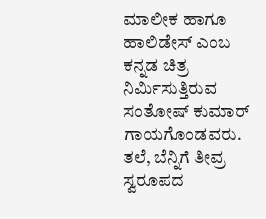ಮಾಲೀಕ ಹಾಗೂ ಹಾಲಿಡೇಸ್ ಎಂಬ ಕನ್ನಡ ಚಿತ್ರ ನಿರ್ಮಿಸುತ್ತಿರುವ ಸಂತೋಷ್ ಕುಮಾರ್ ಗಾಯಗೊಂಡವರು.
ತಲೆ, ಬೆನ್ನಿಗೆ ತೀವ್ರ ಸ್ವರೂಪದ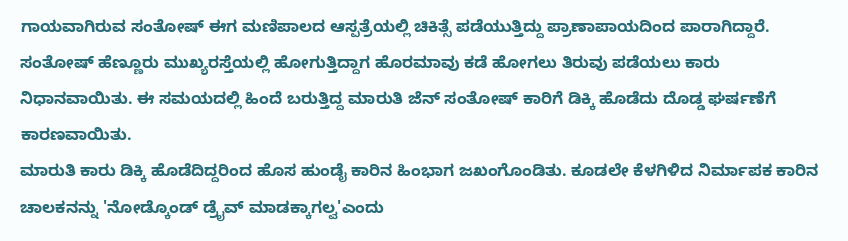ಗಾಯವಾಗಿರುವ ಸಂತೋಷ್ ಈಗ ಮಣಿಪಾಲದ ಆಸ್ಪತ್ರೆಯಲ್ಲಿ ಚಿಕಿತ್ಸೆ ಪಡೆಯುತ್ತಿದ್ದು ಪ್ರಾಣಾಪಾಯದಿಂದ ಪಾರಾಗಿದ್ದಾರೆ. ಸಂತೋಷ್ ಹೆಣ್ಣೂರು ಮುಖ್ಯರಸ್ತೆಯಲ್ಲಿ ಹೋಗುತ್ತಿದ್ದಾಗ ಹೊರಮಾವು ಕಡೆ ಹೋಗಲು ತಿರುವು ಪಡೆಯಲು ಕಾರು ನಿಧಾನವಾಯಿತು. ಈ ಸಮಯದಲ್ಲಿ ಹಿಂದೆ ಬರುತ್ತಿದ್ದ ಮಾರುತಿ ಜೆನ್ ಸಂತೋಷ್ ಕಾರಿಗೆ ಡಿಕ್ಕಿ ಹೊಡೆದು ದೊಡ್ಡ ಘರ್ಷಣೆಗೆ ಕಾರಣವಾಯಿತು.
ಮಾರುತಿ ಕಾರು ಡಿಕ್ಕಿ ಹೊಡೆದಿದ್ದರಿಂದ ಹೊಸ ಹುಂಡೈ ಕಾರಿನ ಹಿಂಭಾಗ ಜಖಂಗೊಂಡಿತು. ಕೂಡಲೇ ಕೆಳಗಿಳಿದ ನಿರ್ಮಾಪಕ ಕಾರಿನ ಚಾಲಕನನ್ನು 'ನೋಡ್ಕೊಂಡ್ ಡ್ರೈವ್ ಮಾಡಕ್ಕಾಗಲ್ವ'ಎಂದು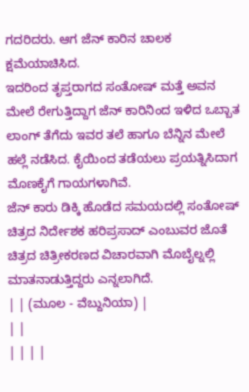ಗದರಿದರು. ಆಗ ಜೆನ್ ಕಾರಿನ ಚಾಲಕ ಕ್ಷಮೆಯಾಚಿಸಿದ.
ಇದರಿಂದ ತೃಪ್ತರಾಗದ ಸಂತೋಷ್ ಮತ್ತೆ ಅವನ ಮೇಲೆ ರೇಗುತ್ತಿದ್ದಾಗ ಜೆನ್ ಕಾರಿನಿಂದ ಇಳಿದ ಒಬ್ಬಾತ ಲಾಂಗ್ ತೆಗೆದು ಇವರ ತಲೆ ಹಾಗೂ ಬೆನ್ನಿನ ಮೇಲೆ ಹಲ್ಲೆ ನಡೆಸಿದ. ಕೈಯಿಂದ ತಡೆಯಲು ಪ್ರಯತ್ನಿಸಿದಾಗ ಮೊಣಕೈಗೆ ಗಾಯಗಳಾಗಿವೆ.
ಜೆನ್ ಕಾರು ಡಿಕ್ಕಿ ಹೊಡೆದ ಸಮಯದಲ್ಲಿ ಸಂತೋಷ್ ಚಿತ್ರದ ನಿರ್ದೇಶಕ ಹರಿಪ್ರಸಾದ್ ಎಂಬುವರ ಜೊತೆ ಚಿತ್ರದ ಚಿತ್ರೀಕರಣದ ವಿಚಾರವಾಗಿ ಮೊಬೈಲ್ನಲ್ಲಿ ಮಾತನಾಡುತ್ತಿದ್ದರು ಎನ್ನಲಾಗಿದೆ.
| | (ಮೂಲ - ವೆಬ್ದುನಿಯಾ) |
| |
| | | |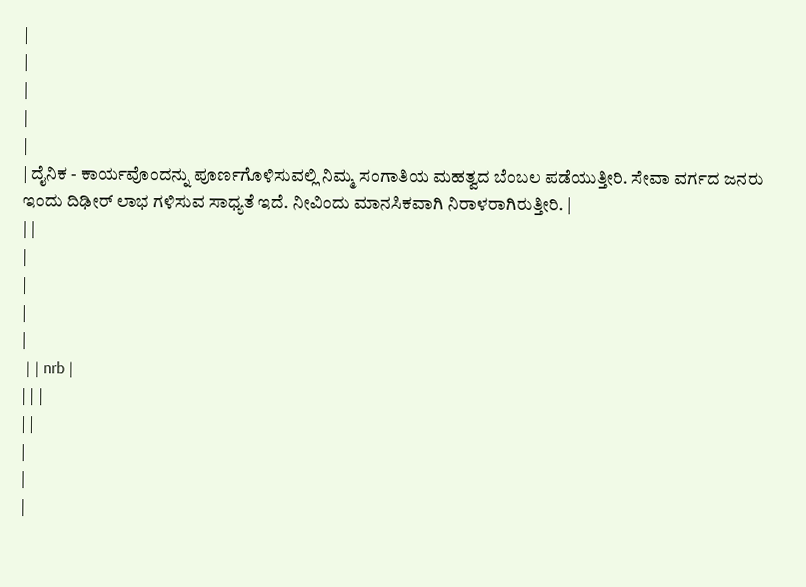|
|
|
|
|
| ದೈನಿಕ - ಕಾರ್ಯವೊಂದನ್ನು ಪೂರ್ಣಗೊಳಿಸುವಲ್ಲಿ ನಿಮ್ಮ ಸಂಗಾತಿಯ ಮಹತ್ವದ ಬೆಂಬಲ ಪಡೆಯುತ್ತೀರಿ. ಸೇವಾ ವರ್ಗದ ಜನರು ಇಂದು ದಿಢೀರ್ ಲಾಭ ಗಳಿಸುವ ಸಾಧ್ಯತೆ ಇದೆ. ನೀವಿಂದು ಮಾನಸಿಕವಾಗಿ ನಿರಾಳರಾಗಿರುತ್ತೀರಿ. |
| |
|
|
|
|
 | | nrb |
| | |
| |
|
|
|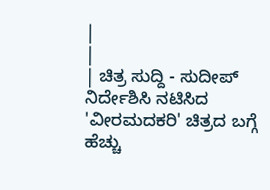|
|
| ಚಿತ್ರ ಸುದ್ದಿ - ಸುದೀಪ್ ನಿರ್ದೇಶಿಸಿ ನಟಿಸಿದ 'ವೀರಮದಕರಿ' ಚಿತ್ರದ ಬಗ್ಗೆ ಹೆಚ್ಚು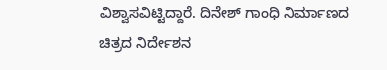ವಿಶ್ವಾಸವಿಟ್ಟಿದ್ದಾರೆ. ದಿನೇಶ್ ಗಾಂಧಿ ನಿರ್ಮಾಣದ ಚಿತ್ರದ ನಿರ್ದೇಶನ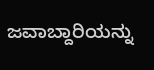ಜವಾಬ್ದಾರಿಯನ್ನು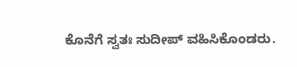ಕೊನೆಗೆ ಸ್ವತಃ ಸುದೀಪ್ ವಹಿಸಿಕೊಂಡರು.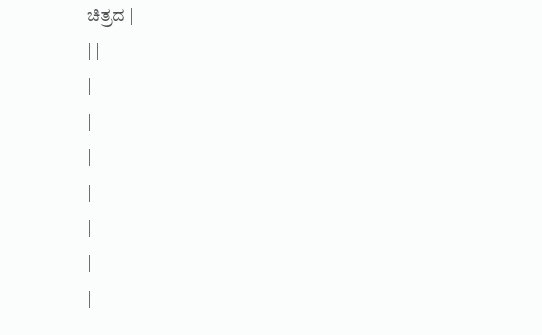ಚಿತ್ರದ |
| |
|
|
|
|
|
|
|